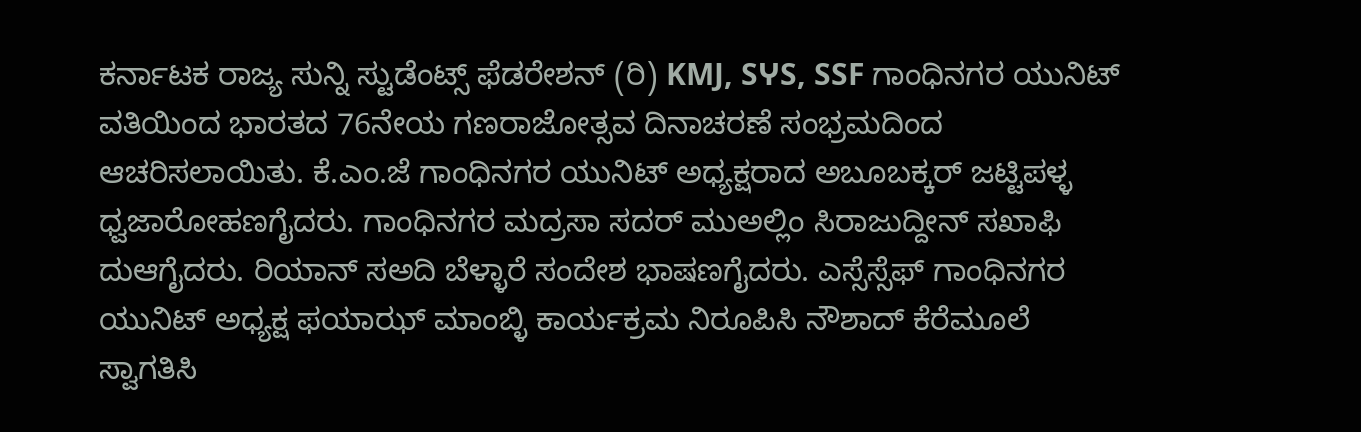ಕರ್ನಾಟಕ ರಾಜ್ಯ ಸುನ್ನಿ ಸ್ಟುಡೆಂಟ್ಸ್ ಫೆಡರೇಶನ್ (ರಿ) KMJ, SჄS, SSF ಗಾಂಧಿನಗರ ಯುನಿಟ್ ವತಿಯಿಂದ ಭಾರತದ 76ನೇಯ ಗಣರಾಜೋತ್ಸವ ದಿನಾಚರಣೆ ಸಂಭ್ರಮದಿಂದ ಆಚರಿಸಲಾಯಿತು. ಕೆ.ಎಂ.ಜೆ ಗಾಂಧಿನಗರ ಯುನಿಟ್ ಅಧ್ಯಕ್ಷರಾದ ಅಬೂಬಕ್ಕರ್ ಜಟ್ಟಿಪಳ್ಳ ಧ್ವಜಾರೋಹಣಗೈದರು. ಗಾಂಧಿನಗರ ಮದ್ರಸಾ ಸದರ್ ಮುಅಲ್ಲಿಂ ಸಿರಾಜುದ್ದೀನ್ ಸಖಾಫಿ ದುಆಗೈದರು. ರಿಯಾನ್ ಸಅದಿ ಬೆಳ್ಳಾರೆ ಸಂದೇಶ ಭಾಷಣಗೈದರು. ಎಸ್ಸೆಸ್ಸೆಫ್ ಗಾಂಧಿನಗರ ಯುನಿಟ್ ಅಧ್ಯಕ್ಷ ಫಯಾಝ್ ಮಾಂಬ್ಳಿ ಕಾರ್ಯಕ್ರಮ ನಿರೂಪಿಸಿ ನೌಶಾದ್ ಕೆರೆಮೂಲೆ ಸ್ವಾಗತಿಸಿ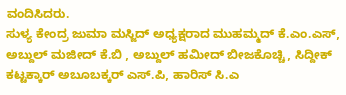ವಂದಿಸಿದರು.
ಸುಳ್ಯ ಕೇಂದ್ರ ಜುಮಾ ಮಸ್ಜಿದ್ ಅಧ್ಯಕ್ಷರಾದ ಮುಹಮ್ಮದ್ ಕೆ.ಎಂ.ಎಸ್, ಅಬ್ದುಲ್ ಮಜೀದ್ ಕೆ.ಬಿ , ಅಬ್ದುಲ್ ಹಮೀದ್ ಬೀಜಕೊಚ್ಚಿ, ಸಿದ್ದೀಕ್ ಕಟ್ಟಕ್ಕಾರ್ ಅಬೂಬಕ್ಕರ್ ಎಸ್.ಪಿ, ಹಾರಿಸ್ ಸಿ.ಎ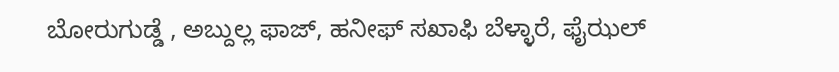ಬೋರುಗುಡ್ಡೆ , ಅಬ್ದುಲ್ಲ ಫಾಜ್, ಹನೀಫ್ ಸಖಾಫಿ ಬೆಳ್ಳಾರೆ, ಫೈಝಲ್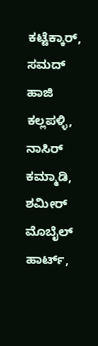ಕಟ್ಟೆಕ್ಕಾರ್, ಸಮದ್ ಹಾಜಿ ಕಲ್ಲಪಳ್ಳಿ, ನಾಸಿರ್ ಕಮ್ಮಾಡಿ, ಶಮೀರ್ ಮೊಬೈಲ್ ಹಾರ್ಟ್,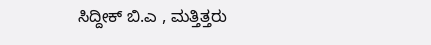ಸಿದ್ದೀಕ್ ಬಿ.ಎ , ಮತ್ತಿತ್ತರು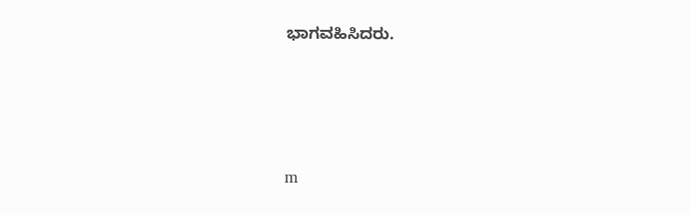ಭಾಗವಹಿಸಿದರು.




m